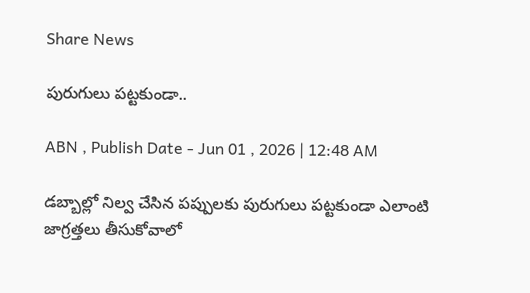Share News

పురుగులు పట్టకుండా..

ABN , Publish Date - Jun 01 , 2026 | 12:48 AM

డబ్బాల్లో నిల్వ చేసిన పప్పులకు పురుగులు పట్టకుండా ఎలాంటి జాగ్రత్తలు తీసుకోవాలో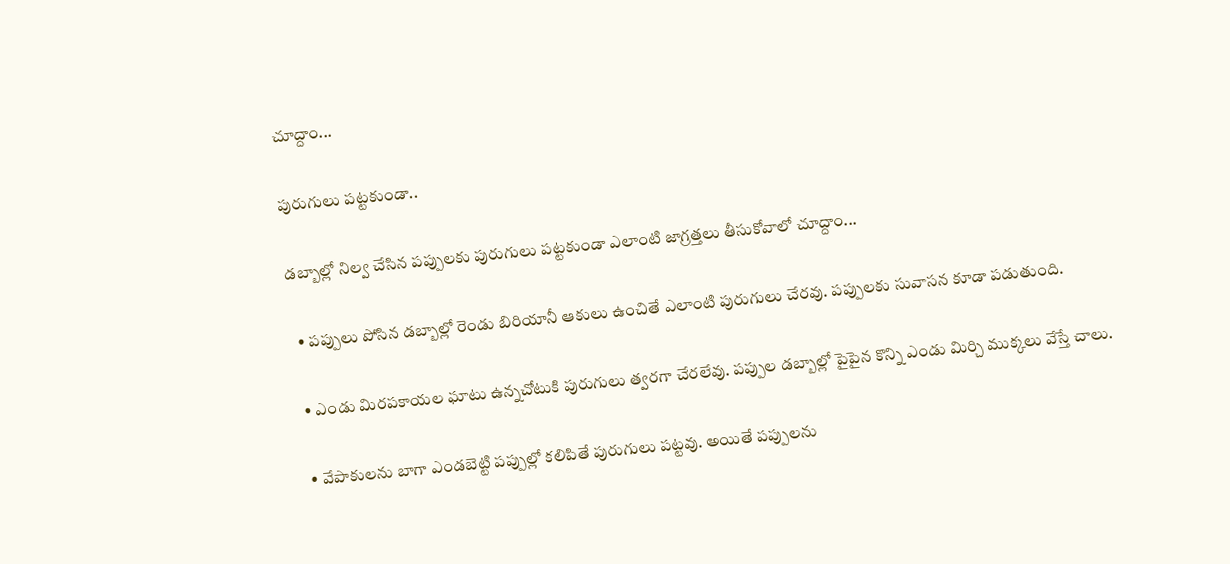చూద్దాం...

పురుగులు పట్టకుండా..

డబ్బాల్లో నిల్వ చేసిన పప్పులకు పురుగులు పట్టకుండా ఎలాంటి జాగ్రత్తలు తీసుకోవాలో చూద్దాం...

  • పప్పులు పోసిన డబ్బాల్లో రెండు బిరియానీ ఆకులు ఉంచితే ఎలాంటి పురుగులు చేరవు. పప్పులకు సువాసన కూడా పడుతుంది.

  • ఎండు మిరపకాయల ఘాటు ఉన్నచోటుకి పురుగులు త్వరగా చేరలేవు. పప్పుల డబ్బాల్లో పైపైన కొన్ని ఎండు మిర్చి ముక్కలు వేస్తే చాలు.

  • వేపాకులను బాగా ఎండబెట్టి పప్పుల్లో కలిపితే పురుగులు పట్టవు. అయితే పప్పులను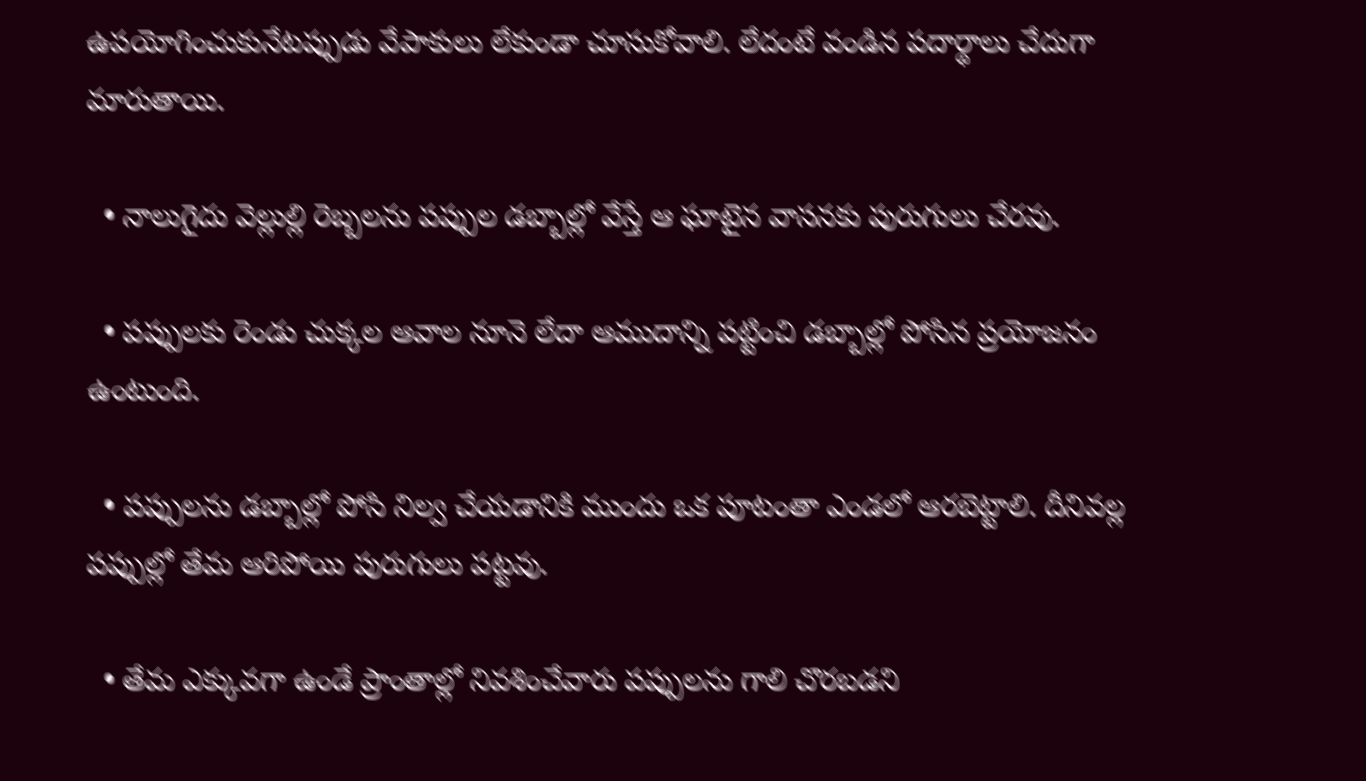ఉపయోగించుకునేటప్పుడు వేపాకులు లేకుండా చూసుకోవాలి. లేదంటే వండిన పదార్థాలు చేదుగా మారుతాయి.

  • నాలుగైదు వెల్లుల్లి రెబ్బలను పప్పుల డబ్బాల్లో వేస్తే ఆ ఘాటైన వాసనకు పురుగులు చేరవు.

  • పప్పులకు రెండు చుక్కల ఆవాల నూనె లేదా ఆముదాన్ని పట్టించి డబ్బాల్లో పోసిన ప్రయోజనం ఉంటుంది.

  • పప్పులను డబ్బాల్లో పోసి నిల్వ చేయడానికి ముందు ఒక పూటంతా ఎండలో ఆరబెట్టాలి. దీనివల్ల పప్పుల్లో తేమ ఆరిపోయి పురుగులు పట్టవు.

  • తేమ ఎక్కువగా ఉండే ప్రాంతాల్లో నివశించేవారు పప్పులను గాలి చొరబడని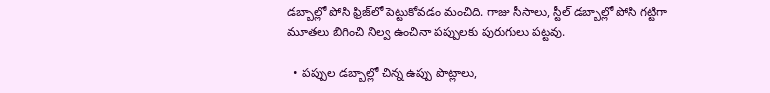డబ్బాల్లో పోసి ఫ్రిజ్‌లో పెట్టుకోవడం మంచిది. గాజు సీసాలు, స్టీల్‌ డబ్బాల్లో పోసి గట్టిగా మూతలు బిగించి నిల్వ ఉంచినా పప్పులకు పురుగులు పట్టవు.

  • పప్పుల డబ్బాల్లో చిన్న ఉప్పు పొట్లాలు,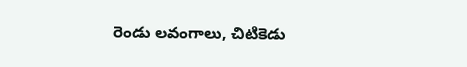రెండు లవంగాలు, చిటికెడు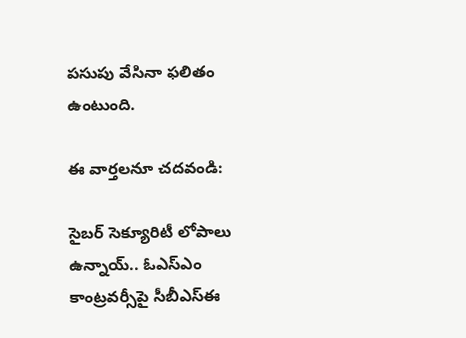పసుపు వేసినా ఫలితం ఉంటుంది.

ఈ వార్తలనూ చదవండి:

సైబర్ సెక్యూరిటీ లోపాలు ఉన్నాయ్.. ఓఎస్‌ఎం కాంట్రవర్సీపై సీబీఎస్‌ఈ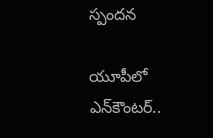స్పందన

యూపీలో ఎన్‌కౌంటర్..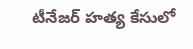టీనేజర్ హత్య కేసులో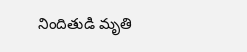నిందితుడి మృతి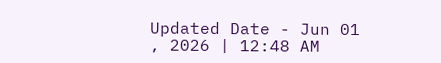Updated Date - Jun 01 , 2026 | 12:48 AM